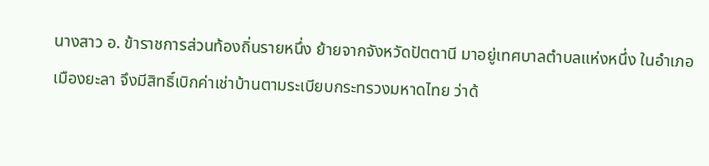นางสาว อ. ข้าราชการส่วนท้องถิ่นรายหนึ่ง ย้ายจากจังหวัดปัตตานี มาอยู่เทศบาลตำบลแห่งหนึ่ง ในอำเภอเมืองยะลา จึงมีสิทธิ์เบิกค่าเช่าบ้านตามระเบียบกระทรวงมหาดไทย ว่าด้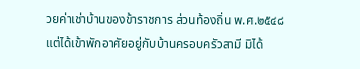วยค่าเช่าบ้านของข้าราชการ ส่วนท้องถิ่น พ.ศ.๒๕๔๘
แต่ได้เข้าพักอาศัยอยู่กับบ้านครอบครัวสามี มิได้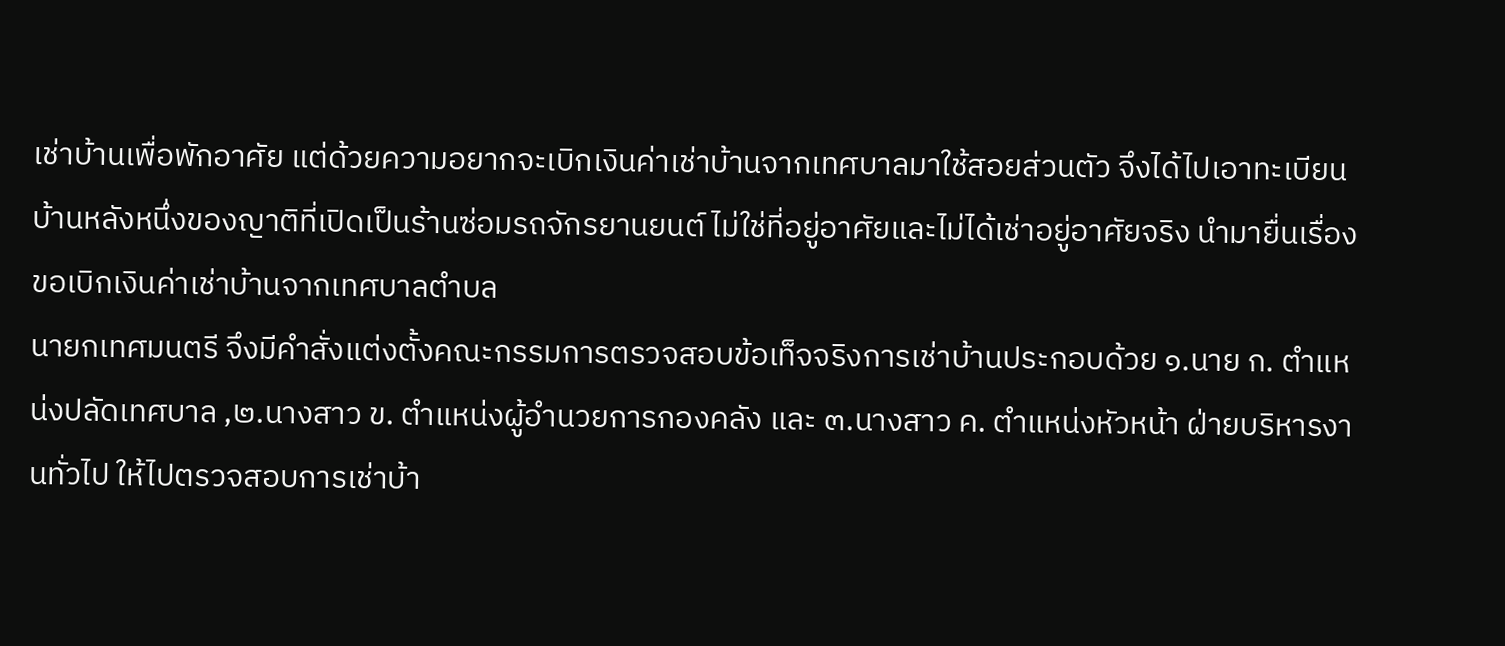เช่าบ้านเพื่อพักอาศัย แต่ด้วยความอยากจะเบิกเงินค่าเช่าบ้านจากเทศบาลมาใช้สอยส่วนตัว จึงได้ไปเอาทะเบียนบ้านหลังหนึ่งของญาติที่เปิดเป็นร้านซ่อมรถจักรยานยนต์ ไม่ใช่ที่อยู่อาศัยและไม่ได้เช่าอยู่อาศัยจริง นำมายื่นเรื่องขอเบิกเงินค่าเช่าบ้านจากเทศบาลตำบล
นายกเทศมนตรี จึงมีคำสั่งแต่งตั้งคณะกรรมการตรวจสอบข้อเท็จจริงการเช่าบ้านประกอบด้วย ๑.นาย ก. ตำแหน่งปลัดเทศบาล ,๒.นางสาว ข. ตำแหน่งผู้อำนวยการกองคลัง และ ๓.นางสาว ค. ตำแหน่งหัวหน้า ฝ่ายบริหารงานทั่วไป ให้ไปตรวจสอบการเช่าบ้า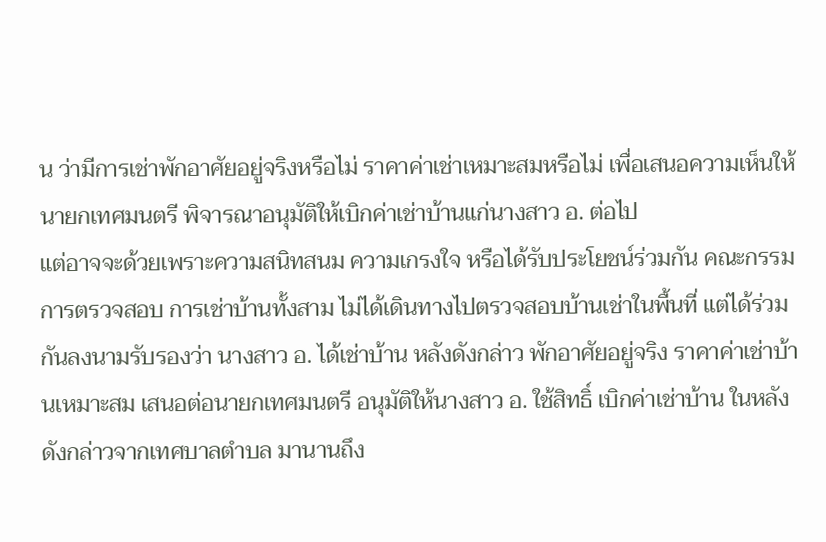น ว่ามีการเช่าพักอาศัยอยู่จริงหรือไม่ ราคาค่าเช่าเหมาะสมหรือไม่ เพื่อเสนอความเห็นให้นายกเทศมนตรี พิจารณาอนุมัติให้เบิกค่าเช่าบ้านแก่นางสาว อ. ต่อไป
แต่อาจจะด้วยเพราะความสนิทสนม ความเกรงใจ หรือได้รับประโยชน์ร่วมกัน คณะกรรมการตรวจสอบ การเช่าบ้านทั้งสาม ไม่ได้เดินทางไปตรวจสอบบ้านเช่าในพื้นที่ แต่ได้ร่วมกันลงนามรับรองว่า นางสาว อ. ได้เช่าบ้าน หลังดังกล่าว พักอาศัยอยู่จริง ราคาค่าเช่าบ้านเหมาะสม เสนอต่อนายกเทศมนตรี อนุมัติให้นางสาว อ. ใช้สิทธิ์ เบิกค่าเช่าบ้าน ในหลังดังกล่าวจากเทศบาลตำบล มานานถึง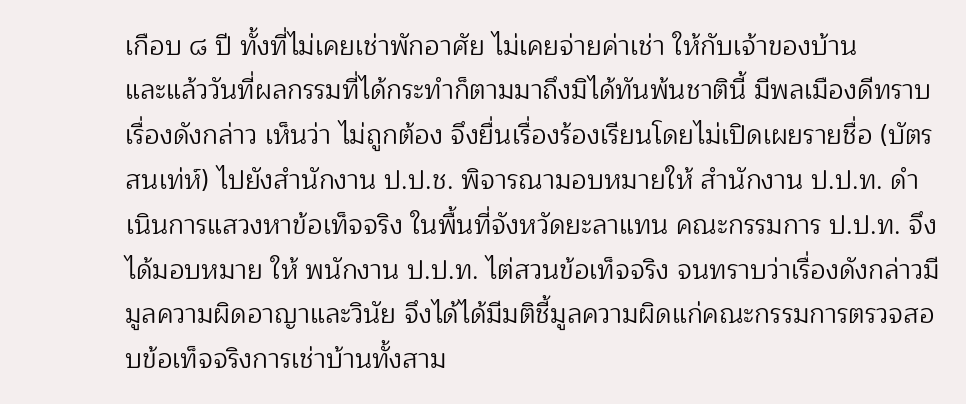เกือบ ๘ ปี ทั้งที่ไม่เคยเช่าพักอาศัย ไม่เคยจ่ายค่าเช่า ให้กับเจ้าของบ้าน
และแล้ววันที่ผลกรรมที่ได้กระทำก็ตามมาถึงมิได้ทันพ้นชาตินี้ มีพลเมืองดีทราบเรื่องดังกล่าว เห็นว่า ไม่ถูกต้อง จึงยื่นเรื่องร้องเรียนโดยไม่เปิดเผยรายชื่อ (บัตรสนเท่ห์) ไปยังสำนักงาน ป.ป.ช. พิจารณามอบหมายให้ สำนักงาน ป.ป.ท. ดำเนินการแสวงหาข้อเท็จจริง ในพื้นที่จังหวัดยะลาแทน คณะกรรมการ ป.ป.ท. จึงได้มอบหมาย ให้ พนักงาน ป.ป.ท. ไต่สวนข้อเท็จจริง จนทราบว่าเรื่องดังกล่าวมีมูลความผิดอาญาและวินัย จึงได้ได้มีมติชี้มูลความผิดแก่คณะกรรมการตรวจสอบข้อเท็จจริงการเช่าบ้านทั้งสาม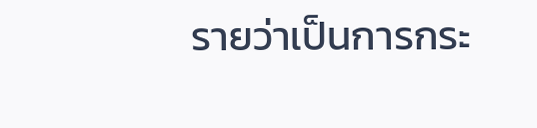รายว่าเป็นการกระ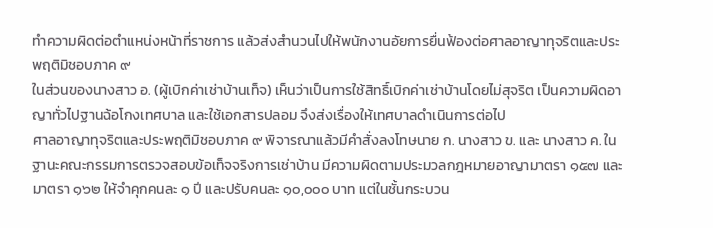ทำความผิดต่อตำแหน่งหน้าที่ราชการ แล้วส่งสำนวนไปให้พนักงานอัยการยื่นฟ้องต่อศาลอาญาทุจริตและประพฤติมิชอบภาค ๙
ในส่วนของนางสาว อ. (ผู้เบิกค่าเช่าบ้านเท็จ) เห็นว่าเป็นการใช้สิทธิ์เบิกค่าเช่าบ้านโดยไม่สุจริต เป็นความผิดอาญาทั่วไปฐานฉ้อโกงเทศบาล และใช้เอกสารปลอม จึงส่งเรื่องให้เทศบาลดำเนินการต่อไป
ศาลอาญาทุจริตและประพฤติมิชอบภาค ๙ พิจารณาแล้วมีคำสั่งลงโทษนาย ก. นางสาว ข. และ นางสาว ค. ในฐานะคณะกรรมการตรวจสอบข้อเท็จจริงการเช่าบ้าน มีความผิดตามประมวลกฎหมายอาญามาตรา ๑๕๗ และมาตรา ๑๖๒ ให้จำคุกคนละ ๑ ปี และปรับคนละ ๑๐,๐๐๐ บาท แต่ในชั้นกระบวน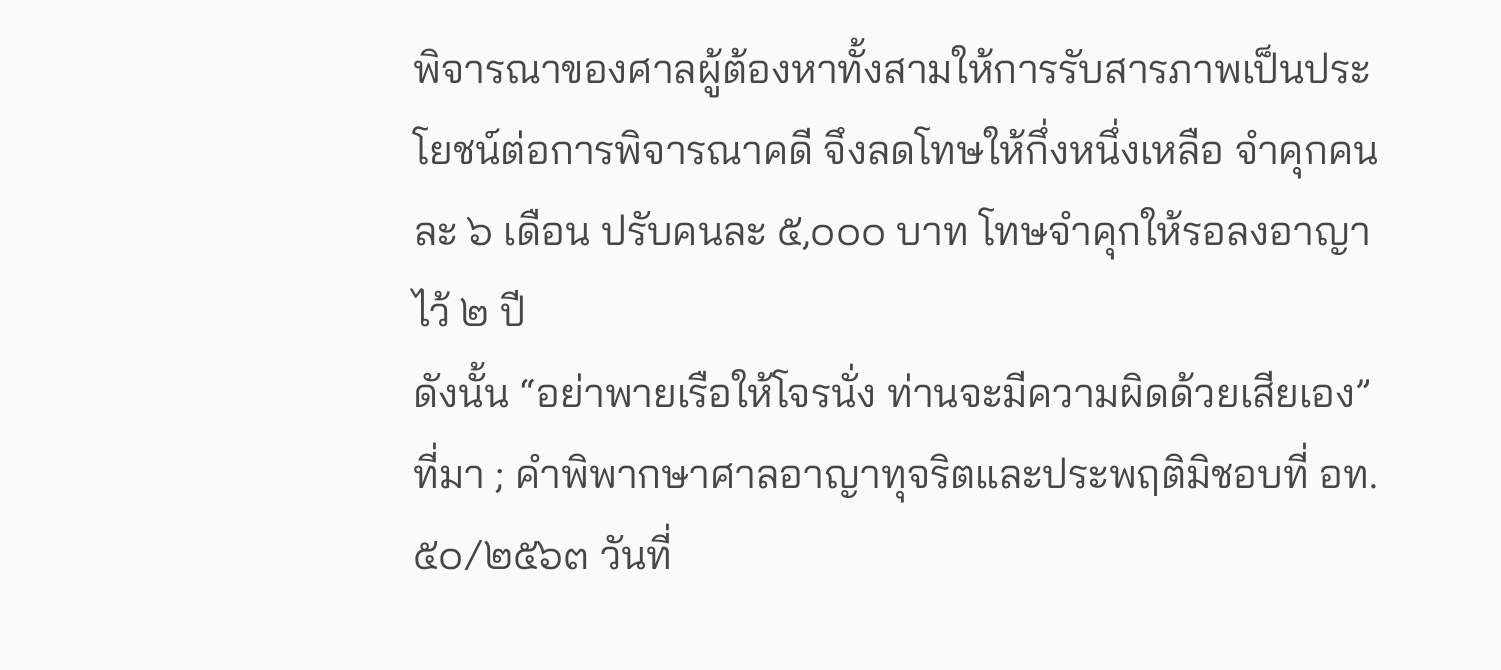พิจารณาของศาลผู้ต้องหาทั้งสามให้การรับสารภาพเป็นประโยชน์ต่อการพิจารณาคดี จึงลดโทษให้กึ่งหนึ่งเหลือ จำคุกคนละ ๖ เดือน ปรับคนละ ๕,๐๐๐ บาท โทษจำคุกให้รอลงอาญาไว้ ๒ ปี
ดังนั้น “อย่าพายเรือให้โจรนั่ง ท่านจะมีความผิดด้วยเสียเอง”
ที่มา ; คำพิพากษาศาลอาญาทุจริตและประพฤติมิชอบที่ อท.๕๐/๒๕๖๓ วันที่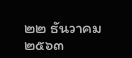๒๒ ธันวาคม ๒๕๖๓